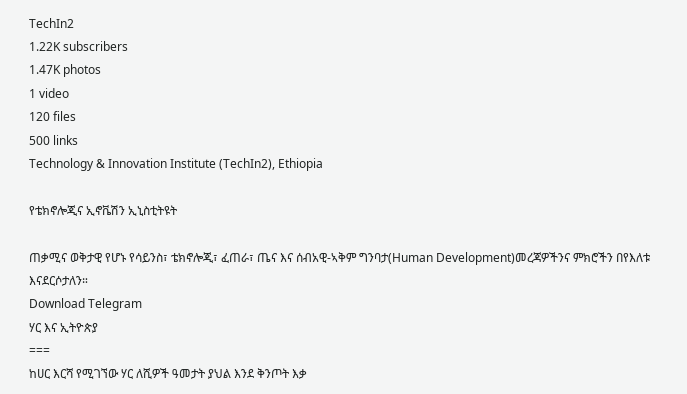TechIn2
1.22K subscribers
1.47K photos
1 video
120 files
500 links
Technology & Innovation Institute (TechIn2), Ethiopia

የቴክኖሎጂና ኢኖቬሽን ኢኒስቲትዩት

ጠቃሚና ወቅታዊ የሆኑ የሳይንስ፣ ቴክኖሎጂ፣ ፈጠራ፣ ጤና እና ሰብአዊ-ኣቅም ግንባታ(Human Development)መረጃዎችንና ምክሮችን በየእለቱ እናደርሶታለን።
Download Telegram
ሃር እና ኢትዮጵያ
===
ከሀር እርሻ የሚገኘው ሃር ለሺዎች ዓመታት ያህል እንደ ቅንጦት እቃ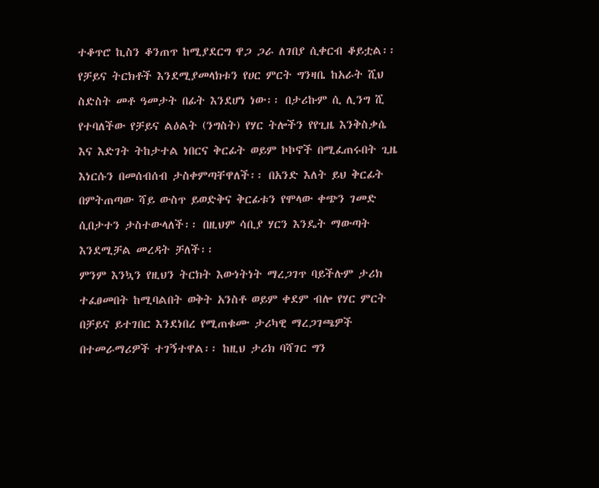ተቆጥሮ ኪስን ቆንጠጥ ከሚያደርግ ዋጋ ጋራ ለገበያ ሲቀርብ ቆይቷል፡፡ የቻይና ትርክቶች እንደሚያመላክቱን የሀር ምርት ግንዛቤ ከአራት ሺህ ስድስት መቶ ዓመታት በፊት እንደሆነ ነው፡፡ በታሪኩም ሲ ሊንግ ሺ የተባለችው የቻይና ልዕልት (ንግስት) የሃር ትሎችን የየጊዜ እንቅስቃሴ እና እድገት ትከታተል ነበርና ቅርፊት ወይም ኮኮኖች በሚፈጠሩበት ጊዜ እነርሱን በመሰብሰብ ታስቀምጣቸዋለች፡፡ በአንድ እለት ይህ ቅርፊት በምትጠጣው ሻይ ውስጥ ይወድቅና ቅርፊቱን የሞላው ቀጭን ገመድ ሲበታተን ታስተውላለች፡፡ በዚህም ሳቢያ ሃርን እንዴት ማውጣት እንደሚቻል መረዳት ቻለች፡፡
ምንም እንኳን የዚህን ትርክት እውነትነት ማረጋገጥ ባይችሉም ታሪክ ተፈፀመበት ከሚባልበት ወቅት አንስቶ ወይም ቀደም ብሎ የሃር ምርት በቻይና ይተገበር እንደነበረ የሚጠቁሙ ታሪካዊ ማረጋገጫዎች በተመራማሪዎች ተገኝተዋል፡፡ ከዚህ ታሪክ ባሻገር ግን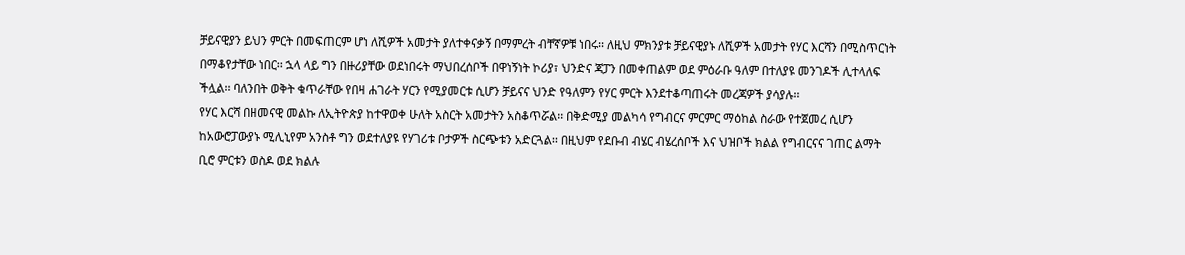ቻይናዊያን ይህን ምርት በመፍጠርም ሆነ ለሺዎች አመታት ያለተቀናቃኝ በማምረት ብቸኛዎቹ ነበሩ፡፡ ለዚህ ምክንያቱ ቻይናዊያኑ ለሺዎች አመታት የሃር እርሻን በሚስጥርነት በማቆየታቸው ነበር፡፡ ኋላ ላይ ግን በዙሪያቸው ወደነበሩት ማህበረሰቦች በዋነኝነት ኮሪያ፣ ህንድና ጃፓን በመቀጠልም ወደ ምዕራቡ ዓለም በተለያዩ መንገዶች ሊተላለፍ ችሏል፡፡ ባለንበት ወቅት ቁጥራቸው የበዛ ሐገራት ሃርን የሚያመርቱ ሲሆን ቻይናና ህንድ የዓለምን የሃር ምርት እንደተቆጣጠሩት መረጃዎች ያሳያሉ፡፡
የሃር እርሻ በዘመናዊ መልኩ ለኢትዮጵያ ከተዋወቀ ሁለት አስርት አመታትን አስቆጥሯል፡፡ በቅድሚያ መልካሳ የግብርና ምርምር ማዕከል ስራው የተጀመረ ሲሆን ከአውሮፓውያኑ ሚሊኒየም አንስቶ ግን ወደተለያዩ የሃገሪቱ ቦታዎች ስርጭቱን አድርጓል፡፡ በዚህም የደቡብ ብሄር ብሄረሰቦች እና ህዝቦች ክልል የግብርናና ገጠር ልማት ቢሮ ምርቱን ወስዶ ወደ ክልሉ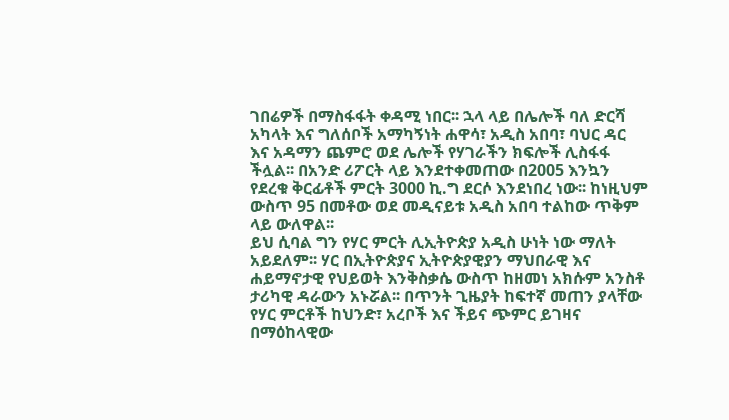ገበሬዎች በማስፋፋት ቀዳሚ ነበር፡፡ ኋላ ላይ በሌሎች ባለ ድርሻ አካላት እና ግለሰቦች አማካኝነት ሐዋሳ፣ አዲስ አበባ፣ ባህር ዳር እና አዳማን ጨምሮ ወደ ሌሎች የሃገራችን ክፍሎች ሊስፋፋ ችሏል፡፡ በአንድ ሪፖርት ላይ እንደተቀመጠው በ2005 እንኳን የደረቁ ቅርፊቶች ምርት 3000 ኪ.ግ ደርሶ እንደነበረ ነው፡፡ ከነዚህም ውስጥ 95 በመቶው ወደ መዲናይቱ አዲስ አበባ ተልከው ጥቅም ላይ ውለዋል፡፡
ይህ ሲባል ግን የሃር ምርት ሊኢትዮጵያ አዲስ ሁነት ነው ማለት አይደለም፡፡ ሃር በኢትዮጵያና ኢትዮጵያዊያን ማህበራዊ እና ሐይማኖታዊ የህይወት እንቅስቃሴ ውስጥ ከዘመነ አክሱም አንስቶ ታሪካዊ ዳራውን አኑሯል፡፡ በጥንት ጊዜያት ከፍተኛ መጠን ያላቸው የሃር ምርቶች ከህንድ፣ አረቦች እና ችይና ጭምር ይገዛና በማዕከላዊው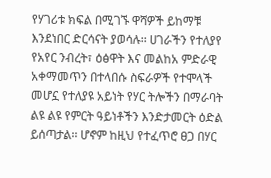የሃገሪቱ ክፍል በሚገኙ ዋሻዎች ይከማቹ እንደነበር ድርሳናት ያወሳሉ፡፡ ሀገራችን የተለያየ የአየር ንብረት፣ ዕፅዋት እና መልከአ ምድራዊ አቀማመጥን በተላበሱ ስፍራዎች የተሞላች መሆኗ የተለያዩ አይነት የሃር ትሎችን በማራባት ልዩ ልዩ የምርት ዓይነቶችን እንድታመርት ዕድል ይሰጣታል፡፡ ሆኖም ከዚህ የተፈጥሮ ፀጋ በሃር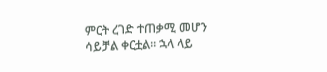ምርት ረገድ ተጠቃሚ መሆን ሳይቻል ቀርቷል፡፡ ኋላ ላይ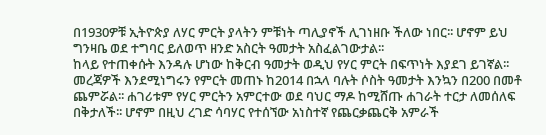በ1930ዎቹ ኢትዮጵያ ለሃር ምርት ያላትን ምቹነት ጣሊያኖች ሊገነዘቡ ችለው ነበር፡፡ ሆኖም ይህ ግንዛቤ ወደ ተግባር ይለወጥ ዘንድ አስርት ዓመታት አስፈልገውታል፡፡
ከላይ የተጠቀሱት እንዳሉ ሆነው ከቅርብ ዓመታት ወዲህ የሃር ምርት በፍጥነት እያደገ ይገኛል፡፡ መረጃዎች እንደሚነግሩን የምርት መጠኑ ከ2014 በኋላ ባሉት ሶስት ዓመታት እንኳን በ200 በመቶ ጨምሯል፡፡ ሐገሪቱም የሃር ምርትን አምርተው ወደ ባህር ማዶ ከሚሸጡ ሐገራት ተርታ ለመሰለፍ በቅታለች፡፡ ሆኖም በዚህ ረገድ ሳባሃር የተሰኘው አነስተኛ የጨርቃጨርቅ አምራች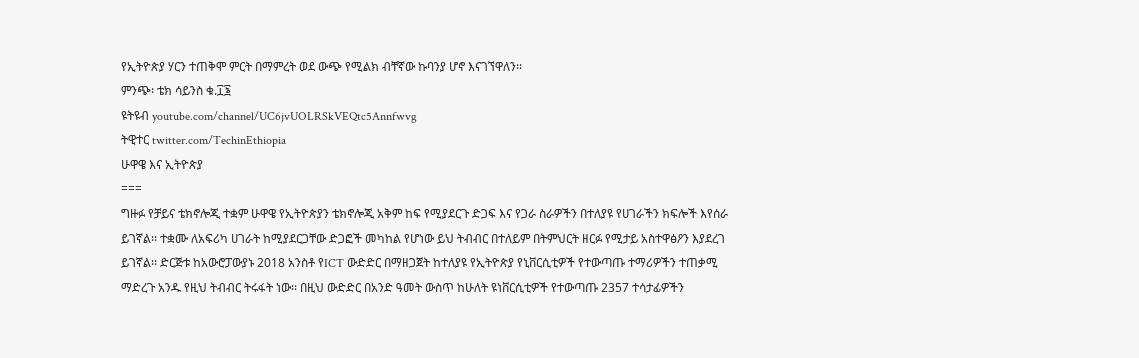የኢትዮጵያ ሃርን ተጠቅሞ ምርት በማምረት ወደ ውጭ የሚልክ ብቸኛው ኩባንያ ሆኖ እናገኘዋለን፡፡
ምንጭ፡ ቴክ ሳይንስ ቁ.፲፮
ዩትዩብ youtube.com/channel/UC6jvUOLRSkVEQtc5Annfwvg
ትዊተር twitter.com/TechinEthiopia
ሁዋዌ እና ኢትዮጵያ
===
ግዙፉ የቻይና ቴክኖሎጂ ተቋም ሁዋዌ የኢትዮጵያን ቴክኖሎጂ አቅም ከፍ የሚያደርጉ ድጋፍ እና የጋራ ስራዎችን በተለያዩ የሀገራችን ክፍሎች እየሰራ ይገኛል፡፡ ተቋሙ ለአፍሪካ ሀገራት ከሚያደርጋቸው ድጋፎች መካከል የሆነው ይህ ትብብር በተለይም በትምህርት ዘርፉ የሚታይ አስተዋፅዖን እያደረገ ይገኛል፡፡ ድርጅቱ ከአውሮፓውያኑ 2018 አንስቶ የICT ውድድር በማዘጋጀት ከተለያዩ የኢትዮጵያ የኒቨርሲቲዎች የተውጣጡ ተማሪዎችን ተጠቃሚ ማድረጉ አንዱ የዚህ ትብብር ትሩፋት ነው፡፡ በዚህ ውድድር በአንድ ዓመት ውስጥ ከሁለት ዩነቨርሲቲዎች የተውጣጡ 2357 ተሳታፊዎችን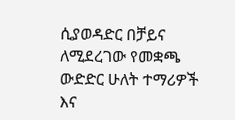ሲያወዳድር በቻይና ለሚደረገው የመቋጫ ውድድር ሁለት ተማሪዎች እና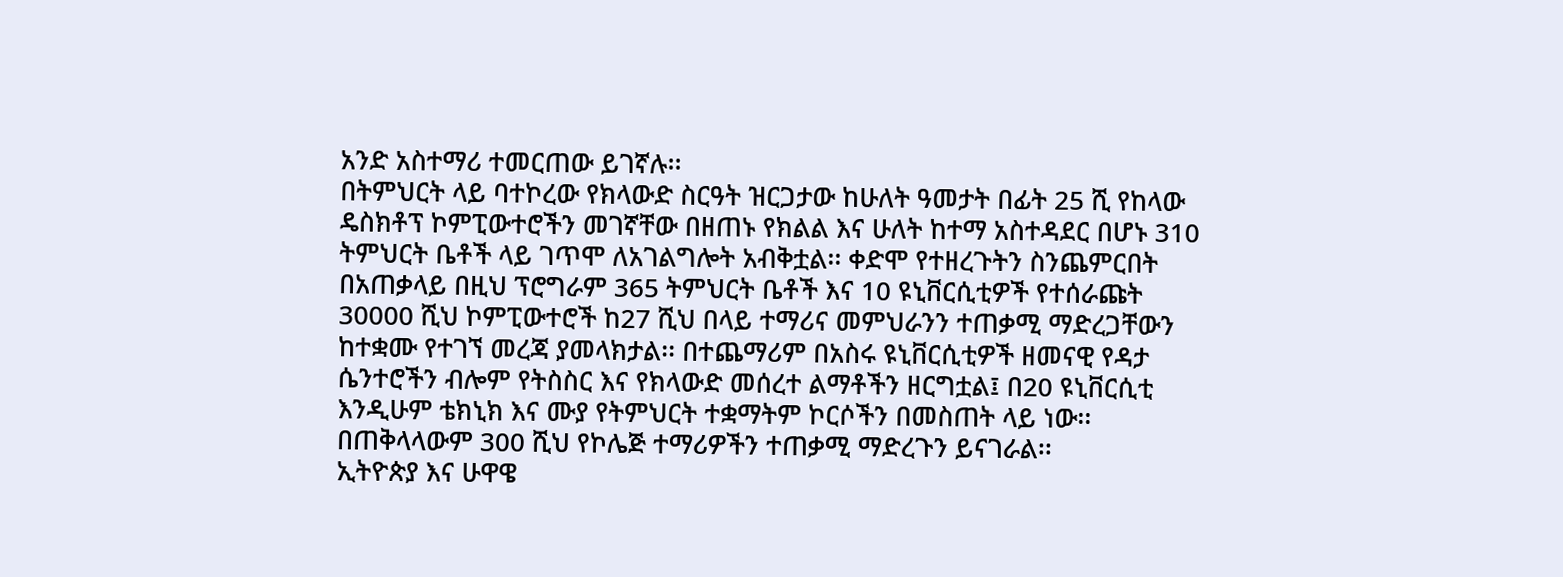አንድ አስተማሪ ተመርጠው ይገኛሉ፡፡
በትምህርት ላይ ባተኮረው የክላውድ ስርዓት ዝርጋታው ከሁለት ዓመታት በፊት 25 ሺ የከላው ዴስክቶፕ ኮምፒውተሮችን መገኛቸው በዘጠኑ የክልል እና ሁለት ከተማ አስተዳደር በሆኑ 310 ትምህርት ቤቶች ላይ ገጥሞ ለአገልግሎት አብቅቷል፡፡ ቀድሞ የተዘረጉትን ስንጨምርበት በአጠቃላይ በዚህ ፕሮግራም 365 ትምህርት ቤቶች እና 10 ዩኒቨርሲቲዎች የተሰራጩት 30000 ሺህ ኮምፒውተሮች ከ27 ሺህ በላይ ተማሪና መምህራንን ተጠቃሚ ማድረጋቸውን ከተቋሙ የተገኘ መረጃ ያመላክታል፡፡ በተጨማሪም በአስሩ ዩኒቨርሲቲዎች ዘመናዊ የዳታ ሴንተሮችን ብሎም የትስስር እና የክላውድ መሰረተ ልማቶችን ዘርግቷል፤ በ20 ዩኒቨርሲቲ እንዲሁም ቴክኒክ እና ሙያ የትምህርት ተቋማትም ኮርሶችን በመስጠት ላይ ነው፡፡ በጠቅላላውም 300 ሺህ የኮሌጅ ተማሪዎችን ተጠቃሚ ማድረጉን ይናገራል፡፡
ኢትዮጵያ እና ሁዋዌ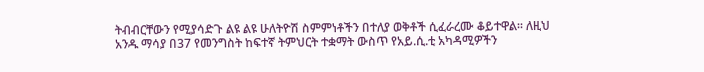ትብብርቸውን የሚያሳድጉ ልዩ ልዩ ሁለትዮሽ ስምምነቶችን በተለያ ወቅቶች ሲፈራረሙ ቆይተዋል፡፡ ለዚህ አንዱ ማሳያ በ37 የመንግስት ከፍተኛ ትምህርት ተቋማት ውስጥ የአይ.ሲ.ቲ አካዳሚዎችን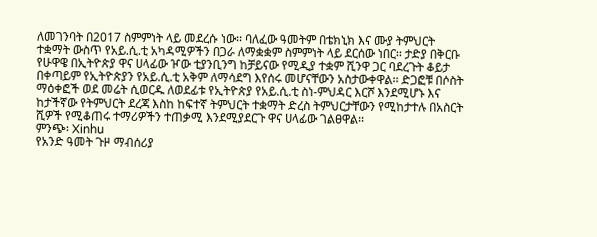ለመገንባት በ2017 ስምምነት ላይ መደረሱ ነው፡፡ ባለፈው ዓመትም በቴክኒክ እና ሙያ ትምህርት ተቋማት ውስጥ የአይ.ሲ.ቲ አካዳሚዎችን በጋራ ለማቋቋም ስምምነት ላይ ደርሰው ነበር፡፡ ታድያ በቅርቡ የሁዋዌ በኢትዮጵያ ዋና ሀላፊው ዦው ቲያንቢንግ ከቻይናው የሚዲያ ተቋም ሺንዋ ጋር ባደረጉት ቆይታ በቀጣይም የኢትዮጵያን የአይ.ሲ.ቲ አቅም ለማሳደግ እየሰሩ መሆናቸውን አስታውቀዋል፡፡ ድጋፎቹ በሶስት ማዕቀፎች ወደ መሬት ሲወርዱ ለወደፊቱ የኢትዮጵያ የአይ.ሲ.ቲ ስነ-ምህዳር እርሾ እንደሚሆኑ እና ከታችኛው የትምህርት ደረጃ እስከ ከፍተኛ ትምህርት ተቋማት ድረስ ትምህርታቸውን የሚከታተሉ በአስርት ሺዎች የሚቆጠሩ ተማሪዎችን ተጠቃሚ እንደሚያደርጉ ዋና ሀላፊው ገልፀዋል፡፡
ምንጭ፡ Xinhu
የአንድ ዓመት ጉዞ ማብሰሪያ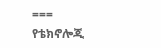===
የቴክኖሎጂ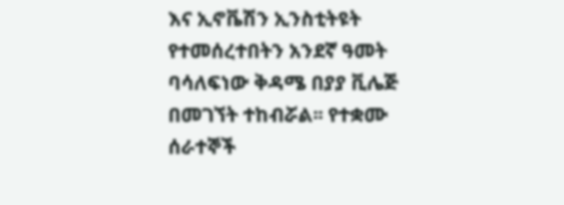እና ኢኖቬሽን ኢንስቲትዩት የተመሰረተበትን አንደኛ ዓመት ባሳለፍነው ቅዳሜ በያያ ቪሌጅ በመገኘት ተከብሯል፡፡ የተቋሙ ሰራተኞች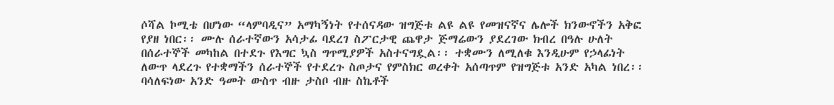ሶሻል ኮሚቴ በሆነው “ላምባዲና” አማካኝነት የተሰናዳው ዝግጅቱ ልዩ ልዩ የመዝናኛና ሌሎች ክንውኖችን አቅፎ የያዘ ነበር፡፡ ሙሉ ሰራተኛውን አሳታፊ ባደረገ ስፖርታዊ ጨዋታ ጅማሬውን ያደረገው ክብረ በዓሉ ሁለት በሰራተኞች መካከል በተደጉ የእግር ኳስ ግጥሚያዎች አስተናግዷል፡፡ ተቋሙን ለሚለቁ እንዲሁም የኃላፊነት ለውጥ ላደረጉ የተቋማችን ሰራተኞች የተደረጉ ስጦታና የምስክር ወረቀት አሰጣጥም የዝግጅቱ አንድ አካል ነበረ፡፡
ባሳለፍነው አንድ ዓመት ውስጥ ብዙ ታስቦ ብዙ ስኬቶች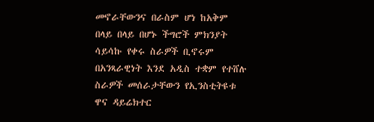መኖራቸውንና በራስም ሆነ ከአቅም በላይ በላይ በሆኑ ችግሮች ምክንያት ሳይሳኩ የቀሩ ስራዎች ቢኖሩም በአንጻራዊነት እንደ አዲስ ተቋም የተሸሉ ስራዎች መሰራታቸውን የኢንስቲትዩቱ ዋና ዳይሬክተር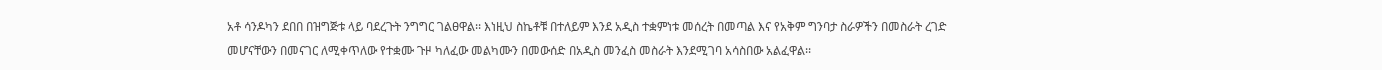አቶ ሳንዶካን ደበበ በዝግጅቱ ላይ ባደረጉት ንግግር ገልፀዋል፡፡ እነዚህ ስኬቶቹ በተለይም እንደ አዲስ ተቋምነቱ መሰረት በመጣል እና የአቅም ግንባታ ስራዎችን በመስራት ረገድ መሆናቸውን በመናገር ለሚቀጥለው የተቋሙ ጉዞ ካለፈው መልካሙን በመውሰድ በአዲስ መንፈስ መስራት እንደሚገባ አሳስበው አልፈዋል፡፡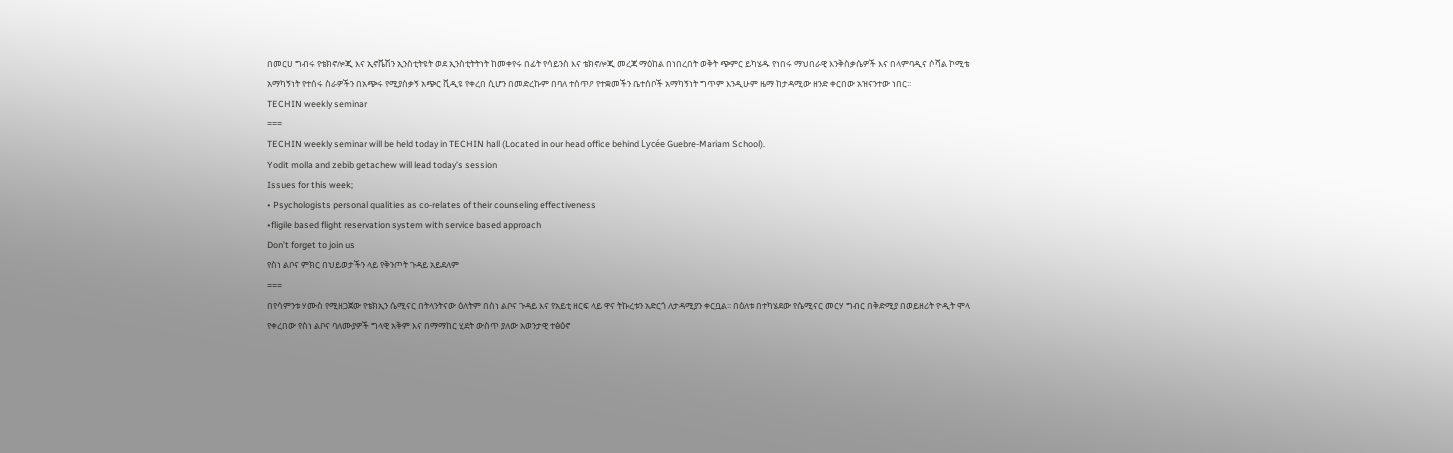በመርሀ ግብሩ የቴክኖሎጂ እና ኢኖቬሽን ኢንስቲትዩት ወደ ኢንስቲትትነት ከመቀየሩ በፊት የሳይንስ እና ቴክኖሎጂ መረጃ ማዕከል በነበረበት ወቅት ጭምር ይካሄዱ የነበሩ ማህበራዊ እንቅስቃሴዎች እና በላምባዲና ሶሻል ኮሚቴ አማካኝነት የተሰሩ ስራዎችን በአጭሩ የሚያስቃኝ አጭር ቪዲዩ የቀረበ ሲሆን በመድረኩም በባለ ተሰጥዖ የተቋመችን ቤተሰቦች አማካኝነት ግጥም እንዲሁም ዜማ ከታዳሚው ዘንድ ቀርበው አዝናንተው ነበር፡፡
TECHIN weekly seminar
===
TECHIN weekly seminar will be held today in TECHIN hall (Located in our head office behind Lycée Guebre-Mariam School).
Yodit molla and zebib getachew will lead today’s session
Issues for this week;
• Psychologists personal qualities as co-relates of their counseling effectiveness
•fligile based flight reservation system with service based approach
Don’t forget to join us
የስነ ልቦና ምክር በህይወታችን ላይ የቅንጦት ጉዳይ አይደለም
===
በየሳምንቱ ሃሙስ የሚዘጋጀው የቴክኢን ሴሚናር በትላንትናው ዕለትም በስነ ልቦና ጉዳይ እና የአይቲ ዘርፍ ላይ ዋና ትኩረቱን አድርጎ ለታዳሚያን ቀርቧል፡፡ በዕለቱ በተካሄደው የሴሚናር መርሃ ግብር በቅድሚያ በወይዘሪት ዮዲት ሞላ የቀረበው የስነ ልቦና ባለሙያዎች ግላዊ አቅም እና በማማከር ሂደት ውስጥ ያለው አወንታዊ ተፅዕኖ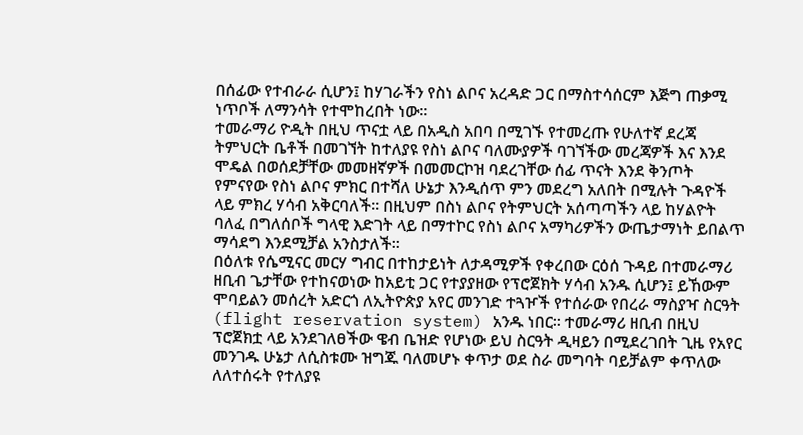በሰፊው የተብራራ ሲሆን፤ ከሃገራችን የስነ ልቦና አረዳድ ጋር በማስተሳሰርም እጅግ ጠቃሚ ነጥቦች ለማንሳት የተሞከረበት ነው፡፡
ተመራማሪ ዮዲት በዚህ ጥናቷ ላይ በአዲስ አበባ በሚገኙ የተመረጡ የሁለተኛ ደረጃ ትምህርት ቤቶች በመገኘት ከተለያዩ የስነ ልቦና ባለሙያዎች ባገኘችው መረጃዎች እና እንደ ሞዴል በወሰደቻቸው መመዘኛዎች በመመርኮዝ ባደረገቸው ሰፊ ጥናት እንደ ቅንጦት የምናየው የስነ ልቦና ምክር በተሻለ ሁኔታ እንዲሰጥ ምን መደረግ አለበት በሚሉት ጉዳዮች ላይ ምክረ ሃሳብ አቅርባለች፡፡ በዚህም በስነ ልቦና የትምህርት አሰጣጣችን ላይ ከሃልዮት ባለፈ በግለሰቦች ግላዊ እድገት ላይ በማተኮር የስነ ልቦና አማካሪዎችን ውጤታማነት ይበልጥ ማሳደግ እንደሚቻል አንስታለች፡፡
በዕለቱ የሴሚናር መርሃ ግብር በተከታይነት ለታዳሚዎች የቀረበው ርዕሰ ጉዳይ በተመራማሪ ዘቢብ ጌታቸው የተከናወነው ከአይቲ ጋር የተያያዘው የፕሮጀክት ሃሳብ አንዱ ሲሆን፤ ይኸውም ሞባይልን መሰረት አድርጎ ለኢትዮጵያ አየር መንገድ ተጓዦች የተሰራው የበረራ ማስያዣ ስርዓት (flight reservation system) አንዱ ነበር፡፡ ተመራማሪ ዘቢብ በዚህ ፕሮጀክቷ ላይ አንደገለፀችው ዌብ ቤዝድ የሆነው ይህ ስርዓት ዲዛይን በሚደረገበት ጊዜ የአየር መንገዱ ሁኔታ ለሲስቱሙ ዝግጁ ባለመሆኑ ቀጥታ ወደ ስራ መግባት ባይቻልም ቀጥለው ለለተሰሩት የተለያዩ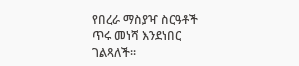የበረራ ማስያዣ ስርዓቶች ጥሩ መነሻ እንደነበር ገልጻለች፡፡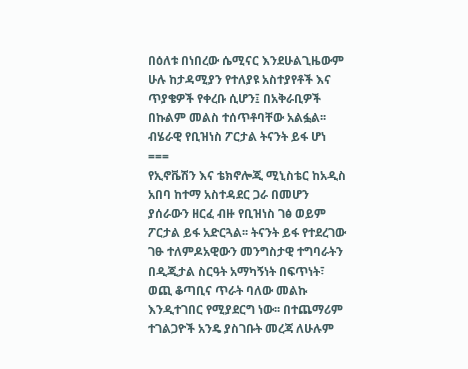በዕለቱ በነበረው ሴሚናር እንደሁልጊዜውም ሁሉ ከታዳሚያን የተለያዩ አስተያየቶች እና ጥያቄዎች የቀረቡ ሲሆን፤ በአቅራቢዎች በኩልም መልስ ተሰጥቶባቸው አልፏል፡፡
ብሄራዊ የቢዝነስ ፖርታል ትናንት ይፋ ሆነ
===
የኢኖቬሽን እና ቴክኖሎጂ ሚኒስቴር ከአዲስ አበባ ከተማ አስተዳደር ጋራ በመሆን ያሰራውን ዘርፈ ብዙ የቢዝነስ ገፅ ወይም ፖርታል ይፋ አድርጓል፡፡ ትናንት ይፋ የተደረገው ገፁ ተለምዶአዊውን መንግስታዊ ተግባራትን በዲጂታል ስርዓት አማካኝነት በፍጥነት፣ ወጪ ቆጣቢና ጥራት ባለው መልኩ እንዲተገበር የሚያደርግ ነው፡፡ በተጨማሪም ተገልጋዮች አንዴ ያስገቡት መረጃ ለሁሉም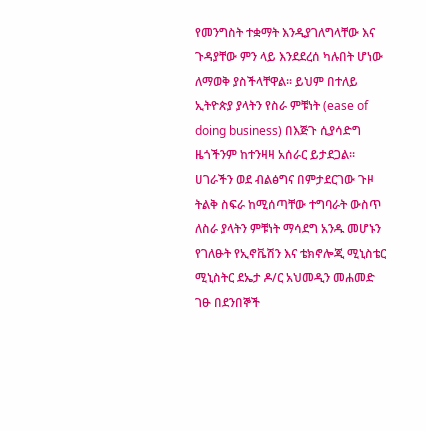የመንግስት ተቋማት እንዲያገለግላቸው እና ጉዳያቸው ምን ላይ እንደደረሰ ካሉበት ሆነው ለማወቅ ያስችላቸዋል፡፡ ይህም በተለይ ኢትዮጵያ ያላትን የስራ ምቹነት (ease of doing business) በእጅጉ ሲያሳድግ ዜጎችንም ከተንዛዛ አሰራር ይታደጋል፡፡
ሀገራችን ወደ ብልፅግና በምታደርገው ጉዞ ትልቅ ስፍራ ከሚሰጣቸው ተግባራት ውስጥ ለስራ ያላትን ምቹነት ማሳደግ አንዱ መሆኑን የገለፁት የኢኖቬሽን እና ቴክኖሎጂ ሚኒስቴር ሚኒስትር ደኤታ ዶ/ር አህመዲን መሐመድ ገፁ በደንበኞች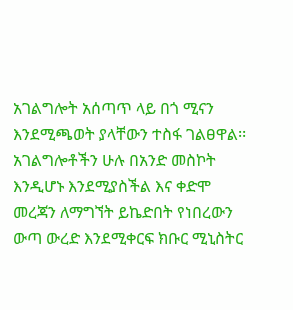አገልግሎት አሰጣጥ ላይ በጎ ሚናን እንደሚጫወት ያላቸውን ተስፋ ገልፀዋል፡፡ አገልግሎቶችን ሁሉ በአንድ መስኮት እንዲሆኑ እንደሚያስችል እና ቀድሞ መረጃን ለማግኘት ይኬድበት የነበረውን ውጣ ውረድ እንደሚቀርፍ ክቡር ሚኒስትር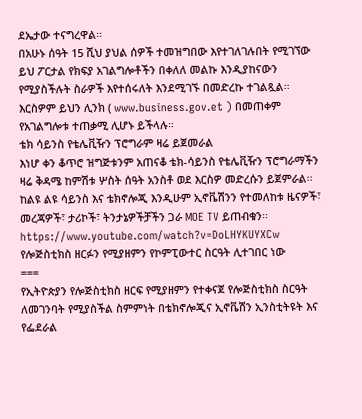ደኤታው ተናግረዋል፡፡
በአሁኑ ሰዓት 15 ሺህ ያህል ሰዎች ተመዝግበው እየተገለገሉበት የሚገኘው ይህ ፖርታል የክፍያ አገልግሎቶችን በቀለለ መልኩ እንዲያከናውን የሚያስችሉት ስራዎች እየተሰሩለት እንደሚገኙ በመድረኩ ተገልጿል፡፡ እርስዎም ይህን ሊንክ ( www.business.gov.et ) በመጠቀም የአገልግሎቱ ተጠቃሚ ሊሆኑ ይችላሉ።
ቴክ ሳይንስ የቴሌቪዥን ፕሮግራም ዛሬ ይጀመራል
እነሆ ቀን ቆጥሮ ዝግጅቱንም አጠናቆ ቴክ-ሳይንስ የቴሌቪዥን ፕሮግራማችን ዛሬ ቅዳሜ ከምሽቱ ሦስት ሰዓት አንስቶ ወደ እርስዎ መድረሱን ይጀምራል፡፡ ከልዩ ልዩ ሳይንስ እና ቴክኖሎጂ እንዲሁም ኢኖቬሽንን የተመለከቱ ዜናዎች፣ መረጃዎች፣ ታሪኮች፣ ትንታኔዎችቻችን ጋራ MOE TV ይጠብቁን፡፡
https://www.youtube.com/watch?v=DoLHYKUYXCw
የሎጅስቲክስ ዘርፉን የሚያዘምን የኮምፒውተር ስርዓት ሊተገበር ነው
===
የኢትዮጵያን የሎጅስቲክስ ዘርፍ የሚያዘምን የተቀናጀ የሎጅስቲክስ ስርዓት ለመገንባት የሚያስችል ስምምነት በቴክኖሎጂና ኢኖቬሽን ኢንስቲትዩት እና የፌደራል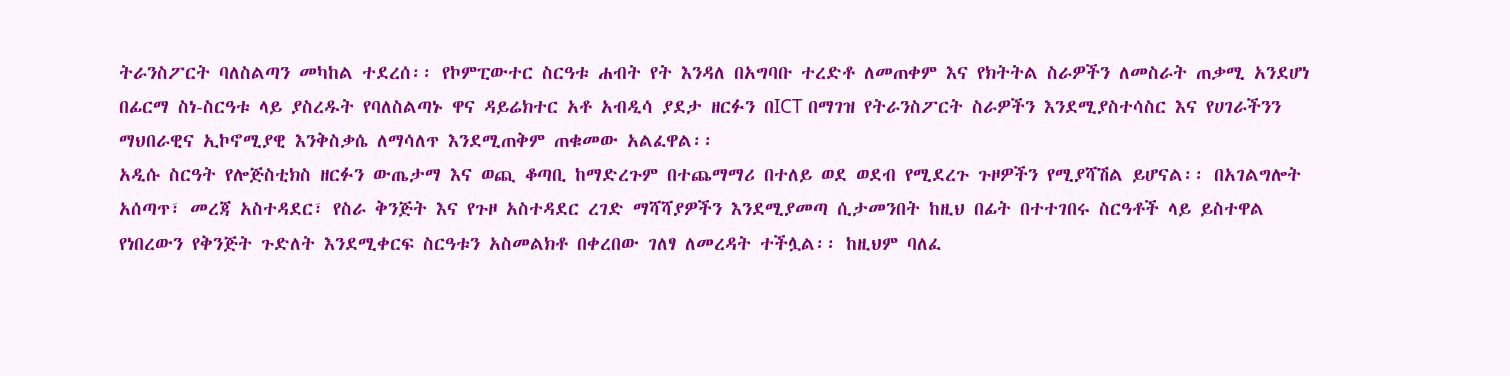ትራንስፖርት ባለስልጣን መካከል ተደረሰ፡፡ የኮምፒውተር ስርዓቱ ሐብት የት እንዳለ በአግባቡ ተረድቶ ለመጠቀም እና የክትትል ስራዎችን ለመስራት ጠቃሚ አንደሆነ በፊርማ ስነ-ስርዓቱ ላይ ያስረዱት የባለስልጣኑ ዋና ዳይሬክተር አቶ አብዲሳ ያደታ ዘርፉን በICT በማገዝ የትራንስፖርት ስራዎችን እንደሚያስተሳስር እና የሀገራችንን ማህበራዊና ኢኮኖሚያዊ እንቅስቃሴ ለማሳለጥ እንደሚጠቅም ጠቁመው አልፈዋል፡፡
አዲሱ ስርዓት የሎጅስቲክስ ዘርፉን ውጤታማ እና ወጪ ቆጣቢ ከማድረጉም በተጨማማሪ በተለይ ወደ ወደብ የሚደረጉ ጉዞዎችን የሚያሻሽል ይሆናል፡፡ በአገልግሎት አሰጣጥ፣ መረጃ አስተዳደር፣ የስራ ቅንጅት እና የጉዞ አስተዳደር ረገድ ማሻሻያዎችን እንደሚያመጣ ሲታመንበት ከዚህ በፊት በተተገበሩ ስርዓቶች ላይ ይስተዋል የነበረውን የቅንጅት ጉድለት እንደሚቀርፍ ስርዓቱን አስመልክቶ በቀረበው ገለፃ ለመረዳት ተችሏል፡፡ ከዚህም ባለፈ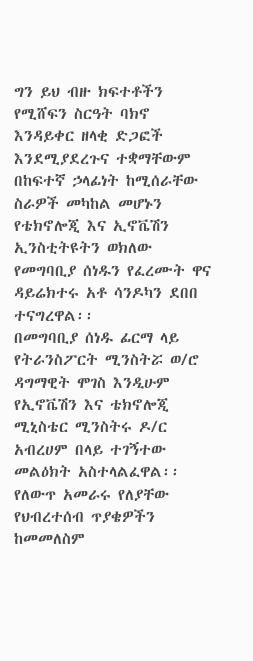ግን ይህ ብዙ ክፍተቶችን የሚሸፍን ስርዓት ባክኖ እንዳይቀር ዘላቂ ድጋፎች እንደሚያደረጉና ተቋማቸውም በከፍተኛ ኃላፊነት ከሚሰራቸው ስራዎች መካከል መሆኑን የቴክኖሎጂ እና ኢኖቬሽን ኢንስቲትዩትን ወክለው የመግባቢያ ሰነዱን የፈረሙት ዋና ዳይሬክተሩ አቶ ሳንዶካን ደበበ ተናግረዋል፡፡
በመግባቢያ ሰነዱ ፊርማ ላይ የትራንስፖርት ሚንስትሯ ወ/ሮ ዳግማዊት ሞገስ እንዲሁም የኢኖቬሽን እና ቴክኖሎጂ ሚኒስቴር ሚንስትሩ ዶ/ር አብረሀም በላይ ተገኝተው መልዕክት አስተላልፈዋል፡፡ የለውጥ አመራሩ የለያቸው የህብረተሰብ ጥያቄዎችን ከመመለስም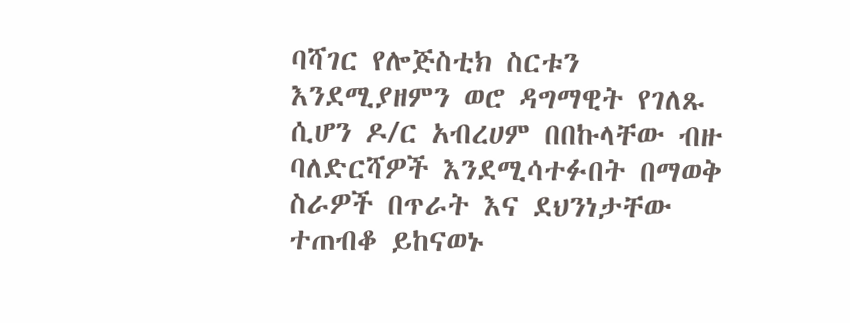ባሻገር የሎጅስቲክ ስርቱን እንደሚያዘምን ወሮ ዳግማዊት የገለጹ ሲሆን ዶ/ር አብረሀም በበኩላቸው ብዙ ባለድርሻዎች እንደሚሳተፉበት በማወቅ ስራዎች በጥራት እና ደህንነታቸው ተጠብቆ ይከናወኑ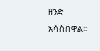ዘንድ አሳስበዋል፡፡